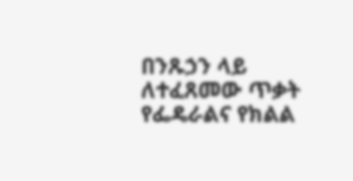በንጹኃን ላይ ለተፈጸመው ጥቃት የፌዴራልና የክልል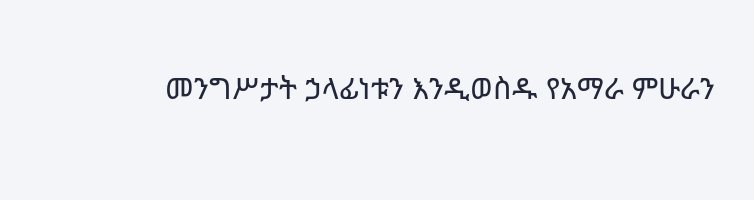መንግሥታት ኃላፊነቱን እንዲወስዱ የአማራ ምሁራን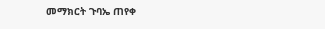መማክርት ጉባኤ ጠየቀ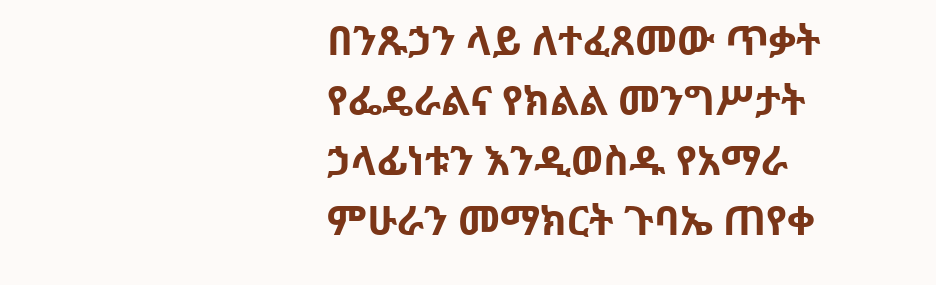በንጹኃን ላይ ለተፈጸመው ጥቃት የፌዴራልና የክልል መንግሥታት ኃላፊነቱን እንዲወስዱ የአማራ ምሁራን መማክርት ጉባኤ ጠየቀ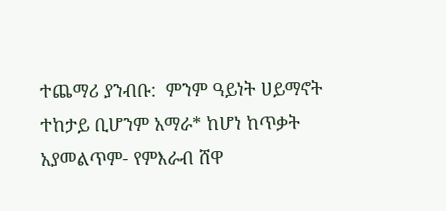ተጨማሪ ያንብቡ:  ምንም ዓይነት ሀይማኖት ተከታይ ቢሆንም አማራ* ከሆነ ከጥቃት አያመልጥም- የምእራብ ሸዋ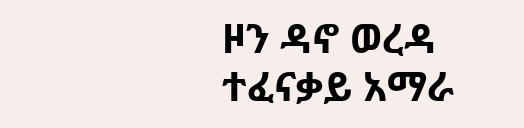ዞን ዳኖ ወረዳ ተፈናቃይ አማራ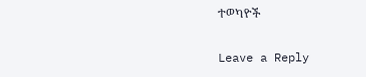ተወካዮች

Leave a Reply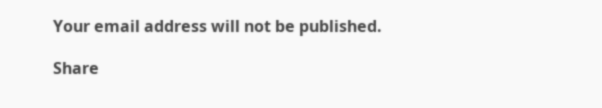Your email address will not be published.

Share